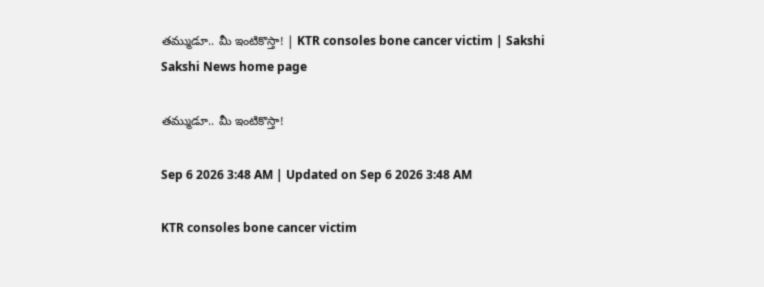తమ్ముడూ.. మీ ఇంటికొస్తా! | KTR consoles bone cancer victim | Sakshi
Sakshi News home page

తమ్ముడూ.. మీ ఇంటికొస్తా!

Sep 6 2026 3:48 AM | Updated on Sep 6 2026 3:48 AM

KTR consoles bone cancer victim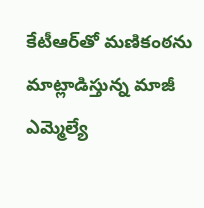కేటీఆర్‌తో మణికంఠను మాట్లాడిస్తున్న మాజీ ఎమ్మెల్యే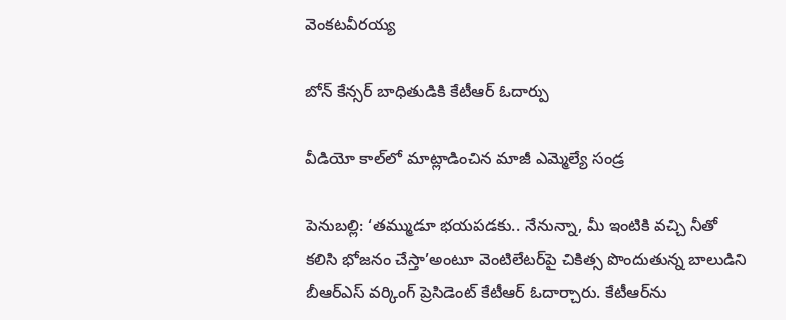వెంకటవీరయ్య

బోన్‌ కేన్సర్‌ బాధితుడికి కేటీఆర్‌ ఓదార్పు

వీడియో కాల్‌లో మాట్లాడించిన మాజీ ఎమ్మెల్యే సండ్ర

పెనుబల్లి: ‘తమ్ముడూ భయపడకు.. నేనున్నా, మీ ఇంటికి వచ్చి నీతో కలిసి భోజనం చేస్తా’అంటూ వెంటిలేటర్‌పై చికిత్స పొందుతున్న బాలుడిని బీఆర్‌ఎస్‌ వర్కింగ్‌ ప్రెసిడెంట్‌ కేటీఆర్‌ ఓదార్చారు. కేటీఆర్‌ను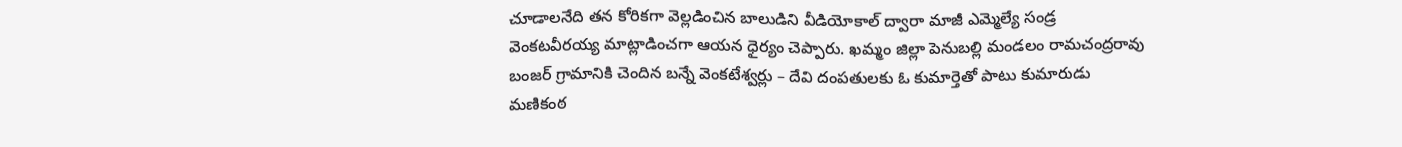చూడాలనేది తన కోరికగా వెల్లడించిన బాలుడిని వీడియోకాల్‌ ద్వారా మాజీ ఎమ్మెల్యే సండ్ర వెంకటవీరయ్య మాట్లాడించగా ఆయన ధైర్యం చెప్పారు. ఖమ్మం జిల్లా పెనుబల్లి మండలం రామచంద్రరావు బంజర్‌ గ్రామానికి చెందిన బన్నే వెంకటేశ్వర్లు – దేవి దంపతులకు ఓ కుమార్తెతో పాటు కుమారుడు మణికంఠ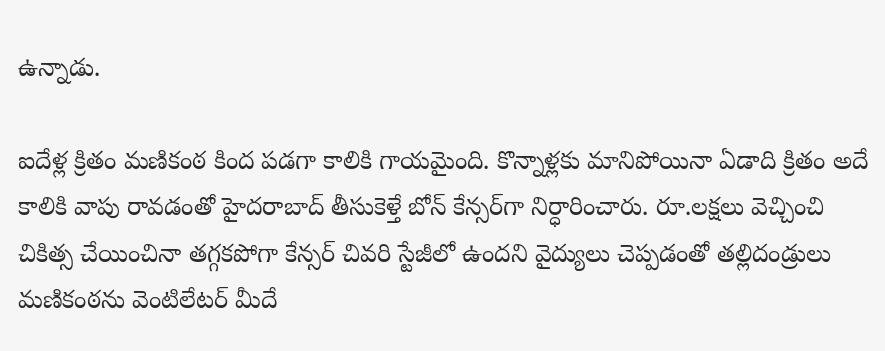ఉన్నాడు.

ఐదేళ్ల క్రితం మణికంఠ కింద పడగా కాలికి గాయమైంది. కొన్నాళ్లకు మానిపోయినా ఏడాది క్రితం అదే కాలికి వాపు రావడంతో హైదరాబాద్‌ తీసుకెళ్తే బోన్‌ కేన్సర్‌గా నిర్ధారించారు. రూ.లక్షలు వెచ్చించి చికిత్స చేయించినా తగ్గకపోగా కేన్సర్‌ చివరి స్టేజీలో ఉందని వైద్యులు చెప్పడంతో తల్లిదండ్రులు మణికంఠను వెంటిలేటర్‌ మీదే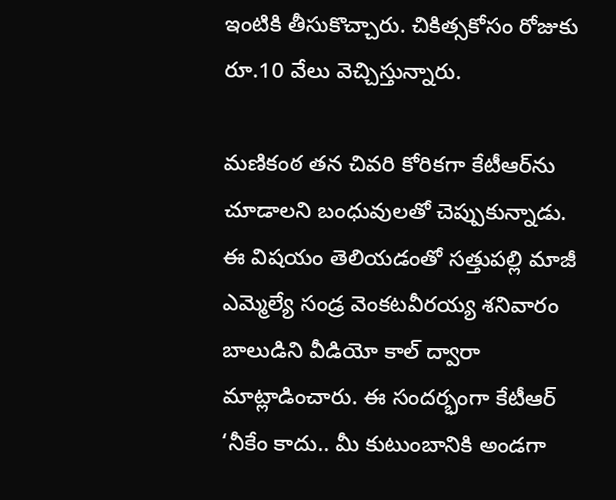ఇంటికి తీసుకొచ్చారు. చికిత్సకోసం రోజుకు రూ.10 వేలు వెచ్చిస్తున్నారు.

మణికంఠ తన చివరి కోరికగా కేటీఆర్‌ను చూడాలని బంధువులతో చెప్పుకున్నాడు. ఈ విషయం తెలియడంతో సత్తుపల్లి మాజీ ఎమ్మెల్యే సండ్ర వెంకటవీరయ్య శనివారం బాలుడిని వీడియో కాల్‌ ద్వారా మాట్లాడించారు. ఈ సందర్భంగా కేటీఆర్‌ ‘నీకేం కాదు.. మీ కుటుంబానికి అండగా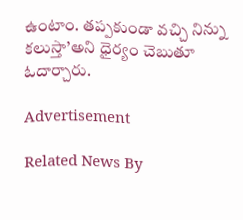ఉంటాం. తప్పకుండా వచ్చి నిన్ను కలుస్తా’అని ధైర్యం చెబుతూ ఓదార్చారు.

Advertisement

Related News By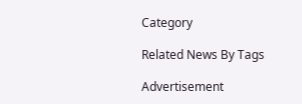Category

Related News By Tags

Advertisement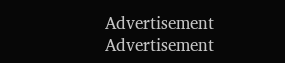Advertisement
Advertisement